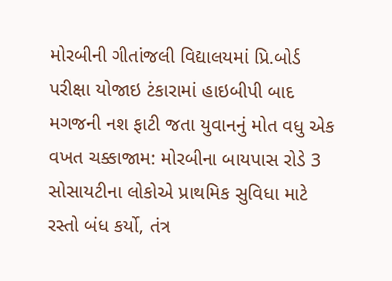મોરબીની ગીતાંજલી વિદ્યાલયમાં પ્રિ.બોર્ડ પરીક્ષા યોજાઇ ટંકારામાં હાઇબીપી બાદ મગજની નશ ફાટી જતા યુવાનનું મોત વધુ એક વખત ચક્કાજામ: મોરબીના બાયપાસ રોડે 3 સોસાયટીના લોકોએ પ્રાથમિક સુવિધા માટે રસ્તો બંધ કર્યો, તંત્ર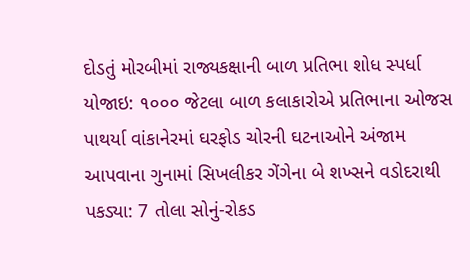દોડતું મોરબીમાં રાજ્યકક્ષાની બાળ પ્રતિભા શોધ સ્પર્ધા યોજાઇ: ૧૦૦૦ જેટલા બાળ કલાકારોએ પ્રતિભાના ઓજસ પાથર્યા વાંકાનેરમાં ઘરફોડ ચોરની ઘટનાઓને અંજામ આપવાના ગુનામાં સિખલીકર ગેંગેના બે શખ્સને વડોદરાથી પકડ્યા: 7 તોલા સોનું-રોકડ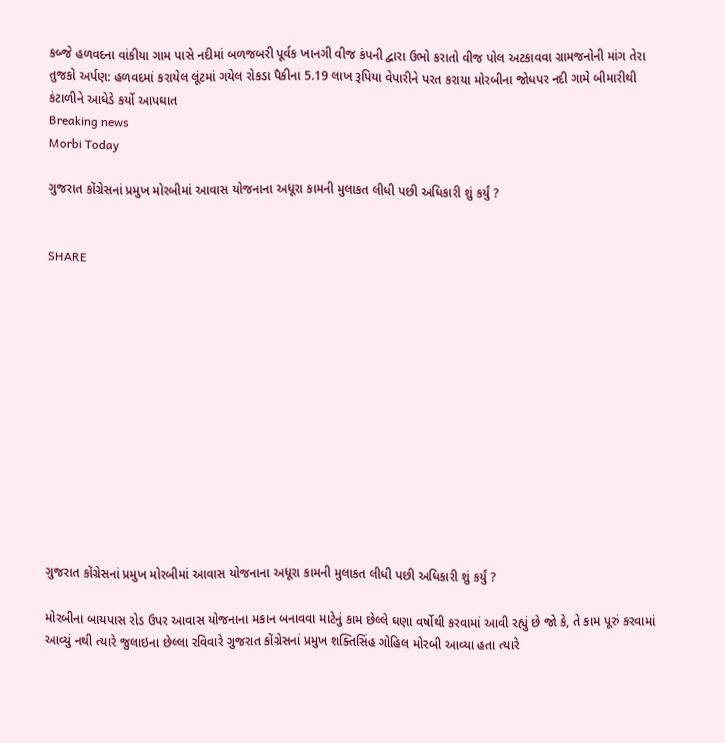કબ્જે હળવદના વાંકીયા ગામ પાસે નદીમાં બળજબરી પૂર્વક ખાનગી વીજ કંપની દ્વારા ઉભો કરાતો વીજ પોલ અટકાવવા ગ્રામજનોની માંગ તેરા તુજકો અર્પણ: હળવદમાં કરાયેલ લૂંટમાં ગયેલ રોકડા પૈકીના 5.19 લાખ રૂપિયા વેપારીને પરત કરાયા મોરબીના જોધપર નદી ગામે બીમારીથી કંટાળીને આધેડે કર્યો આપઘાત
Breaking news
Morbi Today

ગુજરાત કોંગ્રેસનાં પ્રમુખ મોરબીમાં આવાસ યોજનાના અધૂરા કામની મુલાકત લીધી પછી અધિકારી શું કર્યું ?


SHARE













ગુજરાત કોંગ્રેસનાં પ્રમુખ મોરબીમાં આવાસ યોજનાના અધૂરા કામની મુલાકત લીધી પછી અધિકારી શું કર્યું ?

મોરબીના બાયપાસ રોડ ઉપર આવાસ યોજનાના મકાન બનાવવા માટેનું કામ છેલ્લે ઘણા વર્ષોથી કરવામાં આવી રહ્યું છે જો કે, તે કામ પૂરું કરવામાં આવ્યું નથી ત્યારે જુલાઇના છેલ્લા રવિવારે ગુજરાત કોંગ્રેસનાં પ્રમુખ શક્તિસિંહ ગોહિલ મોરબી આવ્યા હતા ત્યારે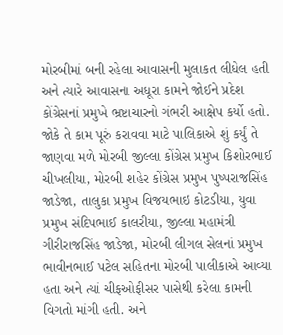મોરબીમાં બની રહેલા આવાસની મુલાકત લીધેલ હતી અને ત્યારે આવાસના અધૂરા કામને જોઈને પ્રદેશ કોંગ્રેસનાં પ્રમુખે ભ્રષ્ટાચારનો ગંભરી આક્ષેપ કર્યો હતો. જોકે તે કામ પૂરું કરાવવા માટે પાલિકાએ શું કર્યું તે જાણવા મળે મોરબી જીલ્લા કોંગ્રેસ પ્રમુખ કિશોરભાઈ ચીખલીયા, મોરબી શહેર કોંગ્રેસ પ્રમુખ પુષ્પરાજસિંહ જાડેજા, તાલુકા પ્રમુખ વિજયભાઇ કોટડીયા, યુવા પ્રમુખ સંદિપભાઈ કાલરીયા, જીલ્લા મહામંત્રી ગીરીરાજસિંહ જાડેજા, મોરબી લીગલ સેલનાં પ્રમુખ ભાવીનભાઈ પટેલ સહિતના મોરબી પાલીકાએ આવ્યા હતા અને ત્યાં ચીફઓફીસર પાસેથી કરેલા કામની વિગતો માંગી હતી. અને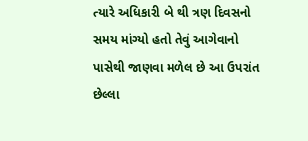ત્યારે અધિકારી બે થી ત્રણ દિવસનો સમય માંગ્યો હતો તેવું આગેવાનો પાસેથી જાણવા મળેલ છે આ ઉપરાંત છેલ્લા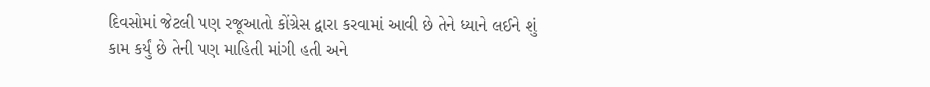દિવસોમાં જેટલી પણ રજૂઆતો કોંગ્રેસ દ્વારા કરવામાં આવી છે તેને ધ્યાને લઈને શું કામ કર્યું છે તેની પણ માહિતી માંગી હતી અને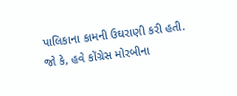પાલિકાના કામની ઉઘરાણી કરી હતી. જો કે, હવે કોંગ્રેસ મોરબીના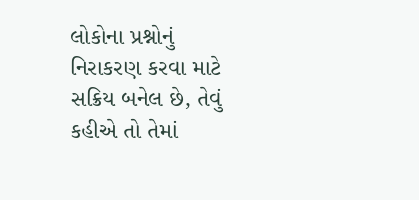લોકોના પ્રશ્નોનું નિરાકરણ કરવા માટે સક્રિય બનેલ છે, તેવું કહીએ તો તેમાં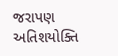જરાપણ અતિશયોક્તિ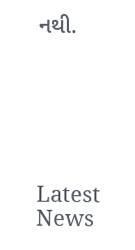નથી.






Latest News